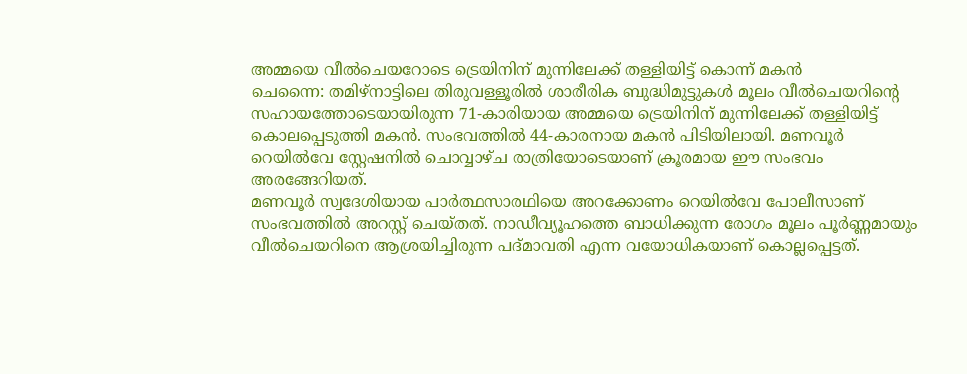അമ്മയെ വീൽചെയറോടെ ട്രെയിനിന് മുന്നിലേക്ക് തള്ളിയിട്ട് കൊന്ന് മകൻ
ചെന്നൈ: തമിഴ്നാട്ടിലെ തിരുവള്ളൂരിൽ ശാരീരിക ബുദ്ധിമുട്ടുകൾ മൂലം വീൽചെയറിന്റെ സഹായത്തോടെയായിരുന്ന 71-കാരിയായ അമ്മയെ ട്രെയിനിന് മുന്നിലേക്ക് തള്ളിയിട്ട് കൊലപ്പെടുത്തി മകൻ. സംഭവത്തിൽ 44-കാരനായ മകൻ പിടിയിലായി. മണവൂർ റെയിൽവേ സ്റ്റേഷനിൽ ചൊവ്വാഴ്ച രാത്രിയോടെയാണ് ക്രൂരമായ ഈ സംഭവം അരങ്ങേറിയത്.
മണവൂർ സ്വദേശിയായ പാർത്ഥസാരഥിയെ അറക്കോണം റെയിൽവേ പോലീസാണ് സംഭവത്തിൽ അറസ്റ്റ് ചെയ്തത്. നാഡീവ്യൂഹത്തെ ബാധിക്കുന്ന രോഗം മൂലം പൂർണ്ണമായും വീൽചെയറിനെ ആശ്രയിച്ചിരുന്ന പദ്മാവതി എന്ന വയോധികയാണ് കൊല്ലപ്പെട്ടത്.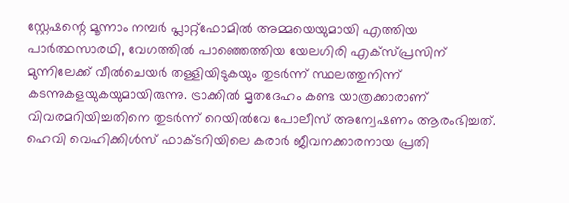സ്റ്റേഷന്റെ മൂന്നാം നമ്പർ പ്ലാറ്റ്ഫോമിൽ അമ്മയെയുമായി എത്തിയ പാർത്ഥസാരഥി, വേഗത്തിൽ പാഞ്ഞെത്തിയ യേലഗിരി എക്സ്പ്രസിന് മുന്നിലേക്ക് വീൽചെയർ തള്ളിയിടുകയും തുടർന്ന് സ്ഥലത്തുനിന്ന് കടന്നുകളയുകയുമായിരുന്നു. ട്രാക്കിൽ മൃതദേഹം കണ്ട യാത്രക്കാരാണ് വിവരമറിയിച്ചതിനെ തുടർന്ന് റെയിൽവേ പോലീസ് അന്വേഷണം ആരംഭിച്ചത്.
ഹെവി വെഹിക്കിൾസ് ഫാക്ടറിയിലെ കരാർ ജീവനക്കാരനായ പ്രതി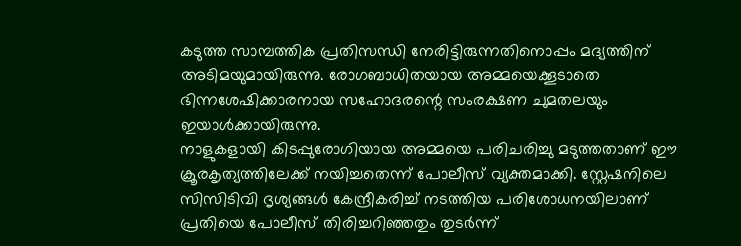കടുത്ത സാമ്പത്തിക പ്രതിസന്ധി നേരിട്ടിരുന്നതിനൊപ്പം മദ്യത്തിന് അടിമയുമായിരുന്നു. രോഗബാധിതയായ അമ്മയെക്കൂടാതെ ഭിന്നശേഷിക്കാരനായ സഹോദരന്റെ സംരക്ഷണ ചുമതലയും ഇയാൾക്കായിരുന്നു.
നാളുകളായി കിടപ്പുരോഗിയായ അമ്മയെ പരിചരിച്ചു മടുത്തതാണ് ഈ ക്രൂരകൃത്യത്തിലേക്ക് നയിച്ചതെന്ന് പോലീസ് വ്യക്തമാക്കി. സ്റ്റേഷനിലെ സിസിടിവി ദൃശ്യങ്ങൾ കേന്ദ്രീകരിച്ച് നടത്തിയ പരിശോധനയിലാണ് പ്രതിയെ പോലീസ് തിരിച്ചറിഞ്ഞതും തുടർന്ന്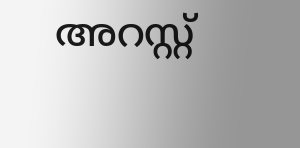അറസ്റ്റ്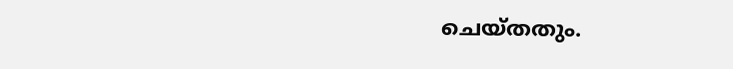ചെയ്തതും.